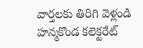వార్తలకు తిరిగి వెళ్లండి
హన్మకొండ కలెక్టరేట్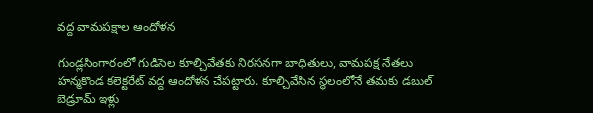వద్ద వామపక్షాల ఆందోళన

గుండ్లసింగారంలో గుడిసెల కూల్చివేతకు నిరసనగా బాధితులు, వామపక్ష నేతలు హన్మకొండ కలెక్టరేట్ వద్ద ఆందోళన చేపట్టారు. కూల్చివేసిన స్థలంలోనే తమకు డబుల్ బెడ్రూమ్ ఇళ్లు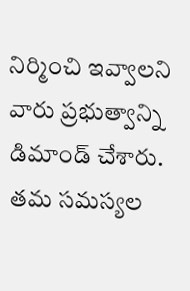నిర్మించి ఇవ్వాలని వారు ప్రభుత్వాన్ని డిమాండ్ చేశారు.
తమ సమస్యల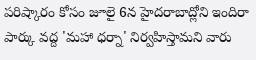పరిష్కారం కోసం జూలై 6న హైదరాబాద్లోని ఇందిరా పార్కు వద్ద 'మహా ధర్నా' నిర్వహిస్తామని వారు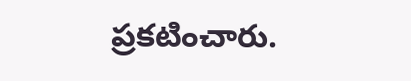ప్రకటించారు.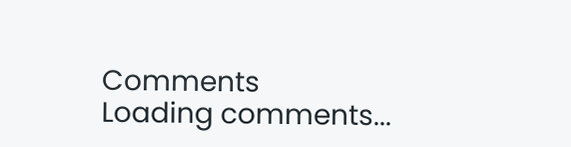Comments
Loading comments...